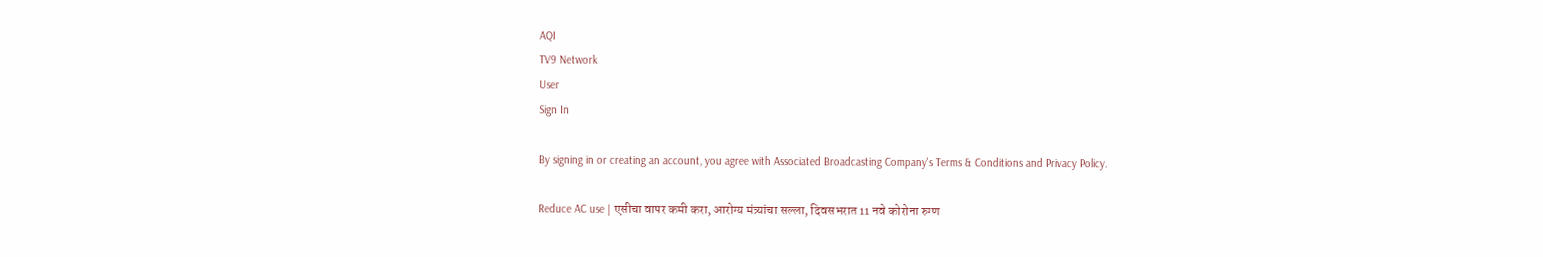AQI
TV9 Network
User
Sign In

By signing in or creating an account, you agree with Associated Broadcasting Company's Terms & Conditions and Privacy Policy.

Reduce AC use | एसीचा वापर कमी करा, आरोग्य मंत्र्यांचा सल्ला, दिवसभरात 11 नवे कोरोना रुग्ण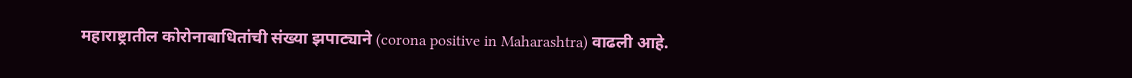महाराष्ट्रातील कोरोनाबाधितांची संख्या झपाट्याने (corona positive in Maharashtra) वाढली आहे.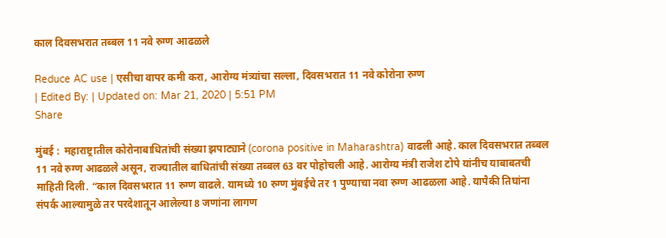काल दिवसभरात तब्बल 11 नवे रुग्ण आढळले

Reduce AC use | एसीचा वापर कमी करा, आरोग्य मंत्र्यांचा सल्ला, दिवसभरात 11 नवे कोरोना रुग्ण
| Edited By: | Updated on: Mar 21, 2020 | 5:51 PM
Share

मुंबई :  महाराष्ट्रातील कोरोनाबाधितांची संख्या झपाट्याने (corona positive in Maharashtra) वाढली आहे. काल दिवसभरात तब्बल 11 नवे रुग्ण आढळले असून, राज्यातील बाधितांची संख्या तब्बल 63 वर पोहोचली आहे. आरोग्य मंत्री राजेश टोपे यांनीच याबाबतची माहिती दिली. “काल दिवसभरात 11 रुग्ण वाढले. यामध्ये 10 रुग्ण मुंबईचे तर 1 पुण्याचा नवा रुग्ण आढळला आहे. यापैकी तिघांना संपर्क आल्यामुळे तर परदेशातून आलेल्या 8 जणांना लागण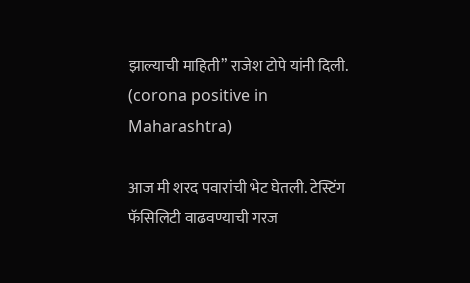झाल्याची माहिती” राजेश टोपे यांनी दिली. (corona positive in Maharashtra)

आज मी शरद पवारांची भेट घेतली. टेस्टिंग फॅसिलिटी वाढवण्याची गरज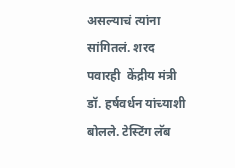असल्याचं त्यांना सांगितलं. शरद पवारही  केंद्रीय मंत्री डॉ. हर्षवर्धन यांच्याशी बोलले. टेस्टिंग लॅब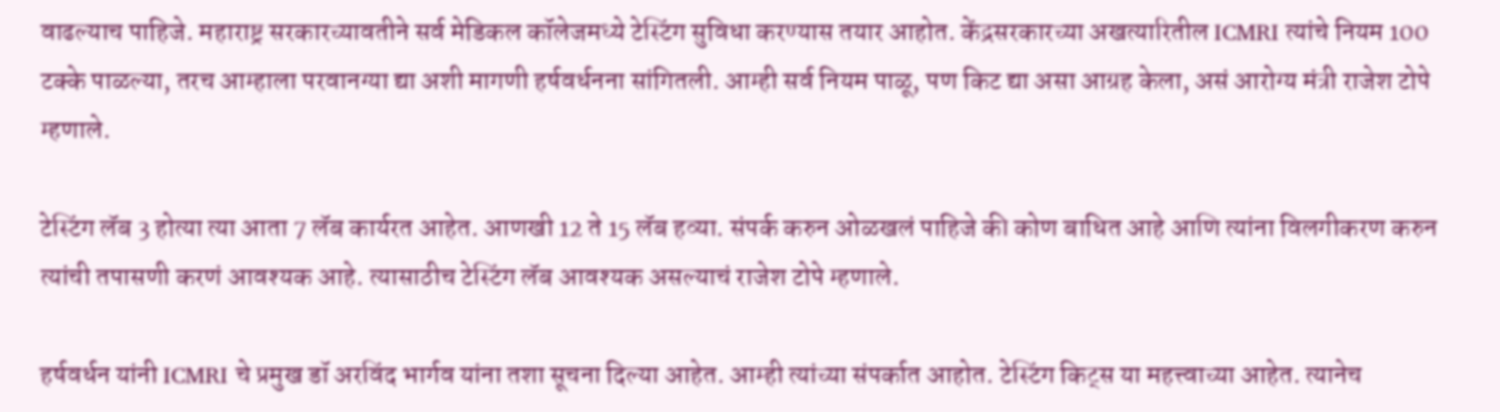वाढल्याच पाहिजे. महाराष्ट्र सरकारच्यावतीने सर्व मेडिकल कॉलेजमध्ये टेस्टिंग सुविधा करण्यास तयार आहोत. केंद्रसरकारच्या अखत्यारितील ICMRI त्यांचे नियम 100 टक्के पाळल्या, तरच आम्हाला परवानग्या द्या अशी मागणी हर्षवर्धनना सांगितली. आम्ही सर्व नियम पाळू, पण किट द्या असा आग्रह केला, असं आरोग्य मंत्री राजेश टोपे म्हणाले.

टेस्टिंग लॅब 3 होत्या त्या आता 7 लॅब कार्यरत आहेत. आणखी 12 ते 15 लॅब हव्या. संपर्क करुन ओळखलं पाहिजे की कोण बाधित आहे आणि त्यांना विलगीकरण करुन त्यांची तपासणी करणं आवश्यक आहे. त्यासाठीच टेस्टिंग लॅब आवश्यक असल्याचं राजेश टोपे म्हणाले.

हर्षवर्धन यांनी ICMRI चे प्रमुख डॉ अरविंद भार्गव यांना तशा सूचना दिल्या आहेत. आम्ही त्यांच्या संपर्कात आहोत. टेस्टिंग किट्स या महत्त्वाच्या आहेत. त्यानेच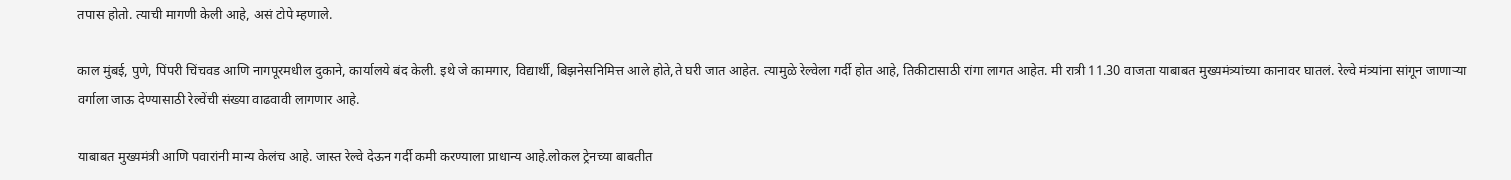तपास होतो. त्याची मागणी केली आहे, असं टोपे म्हणाले.

काल मुंबई, पुणे, पिंपरी चिंचवड आणि नागपूरमधील दुकाने, कार्यालये बंद केली. इथे जे कामगार, विद्यार्थी, बिझनेसनिमित्त आले होते,ते घरी जात आहेत. त्यामुळे रेल्वेला गर्दी होत आहे, तिकीटासाठी रांगा लागत आहेत. मी रात्री 11.30 वाजता याबाबत मुख्यमंत्र्यांच्या कानावर घातलं. रेल्वे मंत्र्यांना सांगून जाणाऱ्या वर्गाला जाऊ देण्यासाठी रेल्वेंची संख्या वाढवावी लागणार आहे.

याबाबत मुख्यमंत्री आणि पवारांनी मान्य केलंच आहे. जास्त रेल्वे देऊन गर्दी कमी करण्याला प्राधान्य आहे.लोकल ट्रेनच्या बाबतीत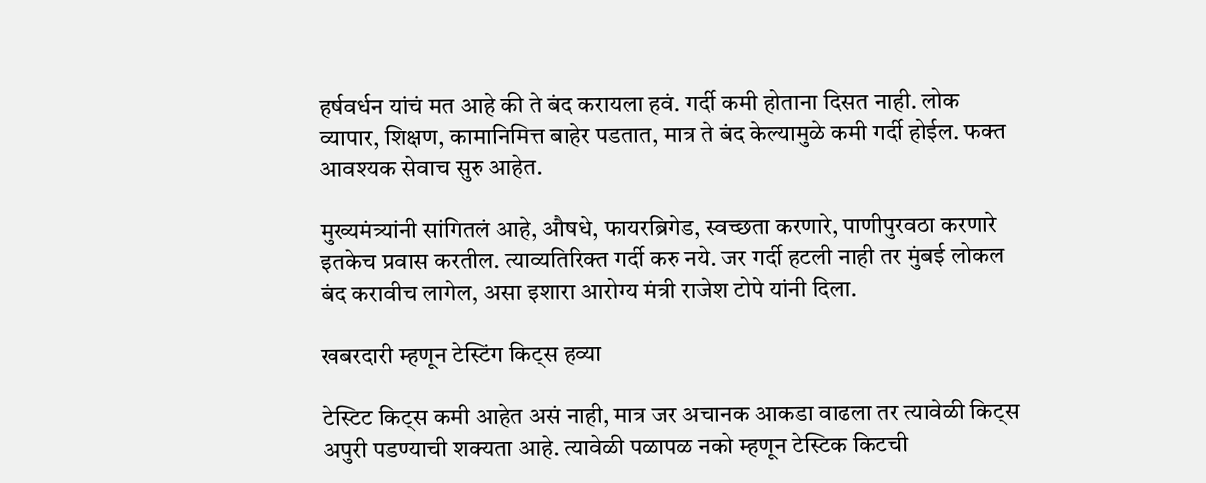हर्षवर्धन यांचं मत आहे की ते बंद करायला हवं. गर्दी कमी होताना दिसत नाही. लोक व्यापार, शिक्षण, कामानिमित्त बाहेर पडतात, मात्र ते बंद केल्यामुळे कमी गर्दी होईल. फक्त आवश्यक सेवाच सुरु आहेत.

मुख्यमंत्र्यांनी सांगितलं आहे, औषधे, फायरब्रिगेड, स्वच्छता करणारे, पाणीपुरवठा करणारे इतकेच प्रवास करतील. त्याव्यतिरिक्त गर्दी करु नये. जर गर्दी हटली नाही तर मुंबई लोकल बंद करावीच लागेल, असा इशारा आरोग्य मंत्री राजेश टोपे यांनी दिला.

खबरदारी म्हणून टेस्टिंग किट्स हव्या

टेस्टिट किट्स कमी आहेत असं नाही, मात्र जर अचानक आकडा वाढला तर त्यावेळी किट्स अपुरी पडण्याची शक्यता आहे. त्यावेळी पळापळ नको म्हणून टेस्टिक किटची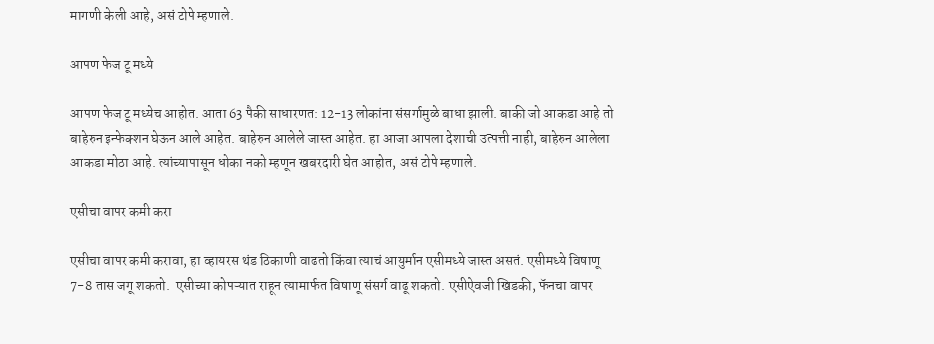मागणी केली आहे, असं टोपे म्हणाले.

आपण फेज टू मध्ये

आपण फेज टू मध्येच आहोत. आता 63 पैकी साधारणत: 12-13 लोकांना संसर्गामुळे बाधा झाली. बाकी जो आकडा आहे तो बाहेरुन इन्फेक्शन घेऊन आले आहेत. बाहेरुन आलेले जास्त आहेत. हा आजा आपला देशाची उत्पत्ती नाही, बाहेरुन आलेला आकडा मोठा आहे. त्यांच्यापासून धोका नको म्हणून खबरदारी घेत आहोत, असं टोपे म्हणाले.

एसीचा वापर कमी करा

एसीचा वापर कमी करावा, हा व्हायरस थंड ठिकाणी वाढतो किंवा त्याचं आयुर्मान एसीमध्ये जास्त असतं. एसीमध्ये विषाणू 7-8 तास जगू शकतो.  एसीच्या कोपऱ्यात राहून त्यामार्फत विषाणू संसर्ग वाढू शकतो. एसीऐवजी खिडकी, फॅनचा वापर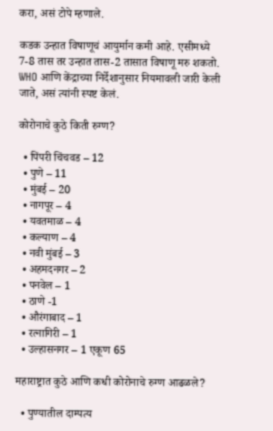करा, असं टोपे म्हणाले.

कडक उन्हात विषाणूचं आयुर्मान कमी आहे. एसीमध्ये 7-8 तास तर उन्हात तास-2 तासात विषाणू मरु शकतो. WHO आणि केंद्राच्या निर्देशानुसार नियमावली जारी केली जाते, असं त्यांनी स्पष्ट केलं.

कोरोनाचे कुठे किती रुग्ण?

  • पिंपरी चिंचवड – 12
  • पुणे – 11
  • मुंबई – 20
  • नागपूर – 4
  • यवतमाळ – 4
  • कल्याण – 4
  • नवी मुंबई – 3
  • अहमदनगर – 2
  • पनवेल – 1
  • ठाणे -1
  • औरंगाबाद – 1
  • रत्नागिरी – 1
  • उल्हासनगर – 1 एकूण 65

महाराष्ट्रात कुठे आणि कधी कोरोनाचे रुग्ण आढळले?

  • पुण्यातील दाम्पत्य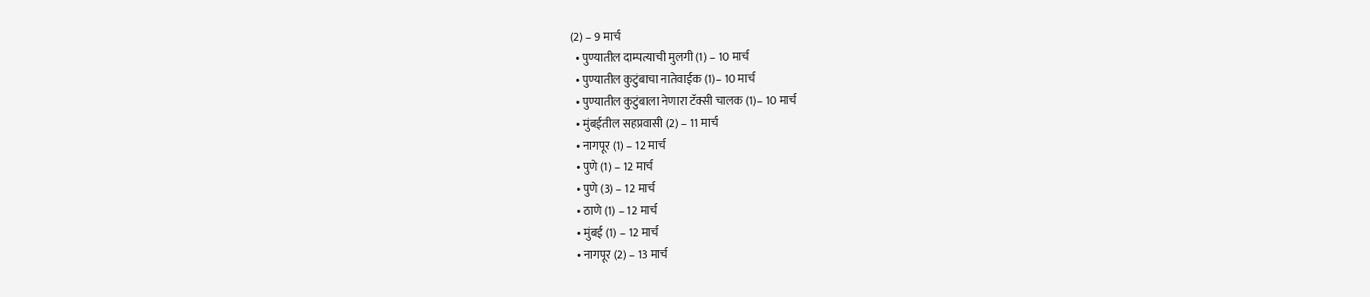(2) – 9 मार्च
  • पुण्यातील दाम्पत्याची मुलगी (1) – 10 मार्च
  • पुण्यातील कुटुंबाचा नातेवाईक (1)– 10 मार्च
  • पुण्यातील कुटुंबाला नेणारा टॅक्सी चालक (1)– 10 मार्च
  • मुंबईतील सहप्रवासी (2) – 11 मार्च
  • नागपूर (1) – 12 मार्च
  • पुणे (1) – 12 मार्च
  • पुणे (3) – 12 मार्च
  • ठाणे (1) – 12 मार्च
  • मुंबई (1) – 12 मार्च
  • नागपूर (2) – 13 मार्च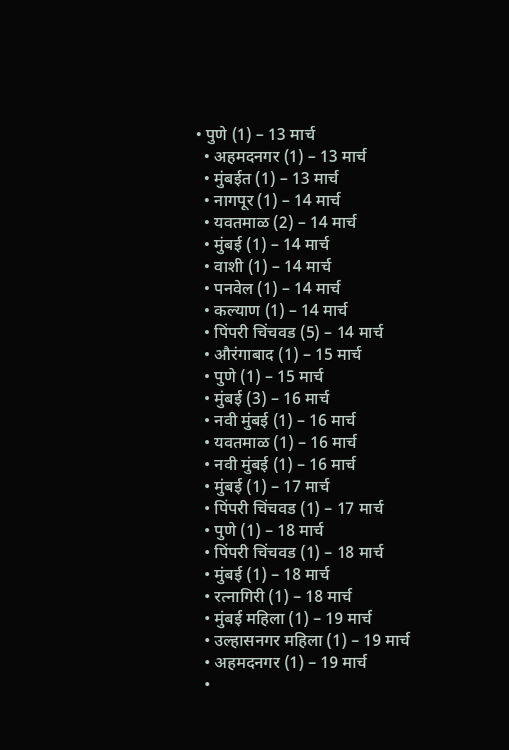• पुणे (1) – 13 मार्च
  • अहमदनगर (1) – 13 मार्च
  • मुंबईत (1) – 13 मार्च
  • नागपूर (1) – 14 मार्च
  • यवतमाळ (2) – 14 मार्च
  • मुंबई (1) – 14 मार्च
  • वाशी (1) – 14 मार्च
  • पनवेल (1) – 14 मार्च
  • कल्याण (1) – 14 मार्च
  • पिंपरी चिंचवड (5) – 14 मार्च
  • औरंगाबाद (1) – 15 मार्च
  • पुणे (1) – 15 मार्च
  • मुंबई (3) – 16 मार्च
  • नवी मुंबई (1) – 16 मार्च
  • यवतमाळ (1) – 16 मार्च
  • नवी मुंबई (1) – 16 मार्च
  • मुंबई (1) – 17 मार्च
  • पिंपरी चिंचवड (1) – 17 मार्च
  • पुणे (1) – 18 मार्च
  • पिंपरी चिंचवड (1) – 18 मार्च
  • मुंबई (1) – 18 मार्च
  • रत्नागिरी (1) – 18 मार्च
  • मुंबई महिला (1) – 19 मार्च
  • उल्हासनगर महिला (1) – 19 मार्च
  • अहमदनगर (1) – 19 मार्च
  •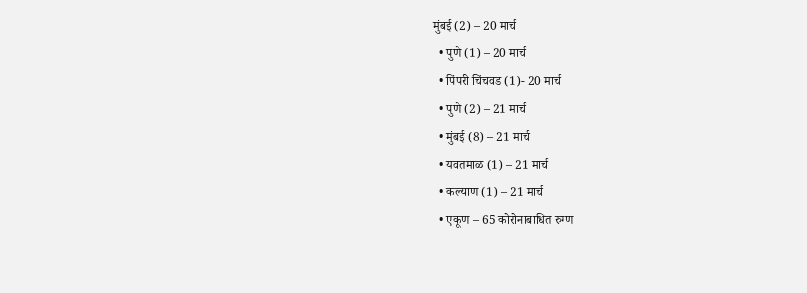मुंबई (2) – 20 मार्च
  • पुणे (1) – 20 मार्च
  • पिंपरी चिंचवड (1)- 20 मार्च
  • पुणे (2) – 21 मार्च
  • मुंबई (8) – 21 मार्च
  • यवतमाळ (1) – 21 मार्च
  • कल्याण (1) – 21 मार्च
  • एकूण – 65 कोरोनाबाधित रुग्ण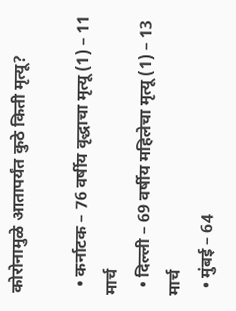कोरोनामुळे आतापर्यंत कुठे किती मृत्यू?

  • कर्नाटक – 76 वर्षीय वृद्धाचा मृत्यू (1) – 11 मार्च
  • दिल्ली – 69 वर्षीय महिलेचा मृत्यू (1) – 13 मार्च
  • मुंबई – 64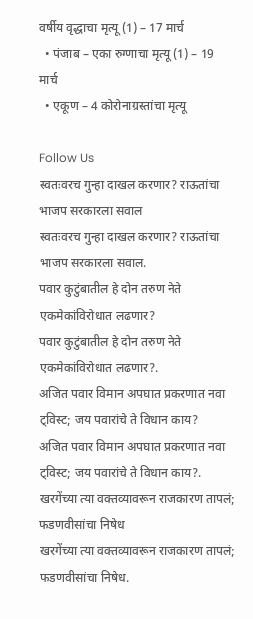वर्षीय वृद्धाचा मृत्यू (1) – 17 मार्च
  • पंजाब – एका रुग्णाचा मृत्यू (1) – 19 मार्च
  • एकूण – 4 कोरोनाग्रस्तांचा मृत्यू

Follow Us
स्वतःवरच गुन्हा दाखल करणार? राऊतांचा भाजप सरकारला सवाल
स्वतःवरच गुन्हा दाखल करणार? राऊतांचा भाजप सरकारला सवाल.
पवार कुटुंबातील हे दोन तरुण नेते एकमेकांविरोधात लढणार?
पवार कुटुंबातील हे दोन तरुण नेते एकमेकांविरोधात लढणार?.
अजित पवार विमान अपघात प्रकरणात नवा ट्विस्ट; जय पवारांचे ते विधान काय?
अजित पवार विमान अपघात प्रकरणात नवा ट्विस्ट; जय पवारांचे ते विधान काय?.
खरगेंच्या त्या वक्तव्यावरून राजकारण तापलं; फडणवीसांचा निषेध
खरगेंच्या त्या वक्तव्यावरून राजकारण तापलं; फडणवीसांचा निषेध.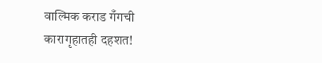वाल्मिक कराड गँगची कारागृहातही दहशत!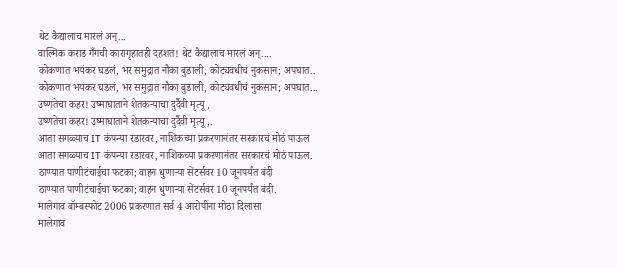थेट कैद्यालाच मारलं अन्...
वाल्मिक कराड गँगची कारागृहातही दहशत! थेट कैद्यालाच मारलं अन्....
कोकणात भयंकर घडलं, भर समुद्रात नौका बुडाली, कोट्यवधीचं नुकसान; अपघात..
कोकणात भयंकर घडलं, भर समुद्रात नौका बुडाली, कोट्यवधीचं नुकसान; अपघात...
उष्णतेचा कहर! उष्माघाताने शेतकऱ्याचा दुर्दैवी मृत्यू,
उष्णतेचा कहर! उष्माघाताने शेतकऱ्याचा दुर्दैवी मृत्यू,.
आता सगळ्याच IT कंपन्या रडारवर, नाशिकच्या प्रकरणानंतर सरकारचं मोठं पाऊल
आता सगळ्याच IT कंपन्या रडारवर, नाशिकच्या प्रकरणानंतर सरकारचं मोठं पाऊल.
ठाण्यात पाणीटंचाईचा फटका; वाहन धुणाऱ्या सेंटर्सवर 10 जूनपर्यंत बंदी
ठाण्यात पाणीटंचाईचा फटका; वाहन धुणाऱ्या सेंटर्सवर 10 जूनपर्यंत बंदी.
मालेगाव बॉम्बस्फोट 2006 प्रकरणात सर्व 4 आरोपींना मोठा दिलासा
मालेगाव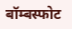बॉम्बस्फोट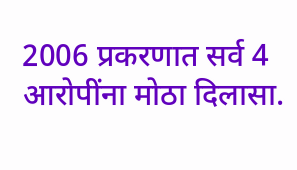2006 प्रकरणात सर्व 4 आरोपींना मोठा दिलासा.